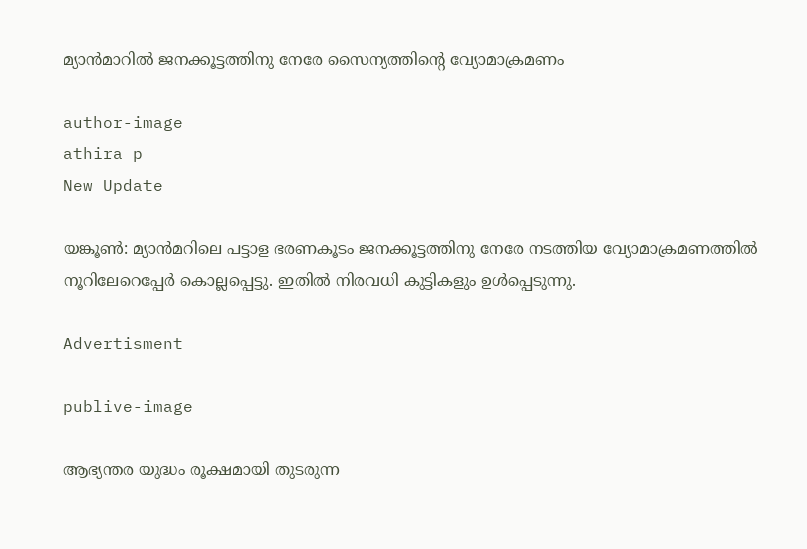മ്യാന്‍മാറില്‍ ജനക്കൂട്ടത്തിനു നേരേ സൈന്യത്തിന്റെ വ്യോമാക്രമണം

author-image
athira p
New Update

യങ്കൂണ്‍: മ്യാന്‍മറിലെ പട്ടാള ഭരണകൂടം ജനക്കൂട്ടത്തിനു നേരേ നടത്തിയ വ്യോമാക്രമണത്തില്‍ നൂറിലേറെപ്പേര്‍ കൊല്ലപ്പെട്ടു. ഇതില്‍ നിരവധി കുട്ടികളും ഉള്‍പ്പെടുന്നു.

Advertisment

publive-image

ആഭ്യന്തര യുദ്ധം രൂക്ഷമായി തുടരുന്ന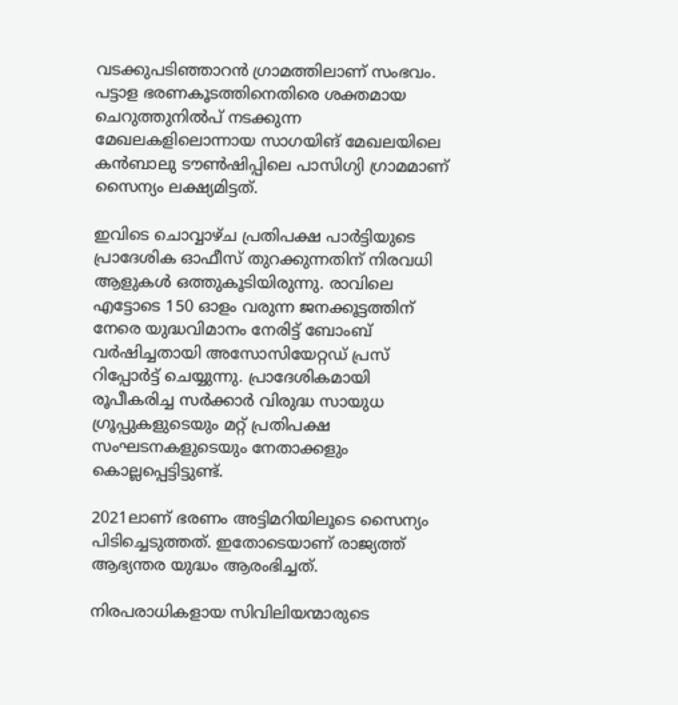വടക്കുപടിഞ്ഞാറന്‍ ഗ്രാമത്തിലാണ് സംഭവം. പട്ടാള ഭരണകൂടത്തിനെതിരെ ശക്തമായ ചെറുത്തുനില്‍പ് നടക്കുന്ന മേഖലകളിലൊന്നായ സാഗയിങ് മേഖലയിലെ കന്‍ബാലു ടൗണ്‍ഷിപ്പിലെ പാസിഗ്യി ഗ്രാമമാണ് സൈന്യം ലക്ഷ്യമിട്ടത്.

ഇവിടെ ചൊവ്വാഴ്ച പ്രതിപക്ഷ പാര്‍ട്ടിയുടെ പ്രാദേശിക ഓഫീസ് തുറക്കുന്നതിന് നിരവധി ആളുകള്‍ ഒത്തുകൂടിയിരുന്നു. രാവിലെ എട്ടോടെ 150 ഓളം വരുന്ന ജനക്കൂട്ടത്തിന് നേരെ യുദ്ധവിമാനം നേരിട്ട് ബോംബ് വര്‍ഷിച്ചതായി അസോസിയേറ്റഡ് പ്രസ് റിപ്പോര്‍ട്ട് ചെയ്യുന്നു. പ്രാദേശികമായി രൂപീകരിച്ച സര്‍ക്കാര്‍ വിരുദ്ധ സായുധ ഗ്രൂപ്പുകളുടെയും മറ്റ് പ്രതിപക്ഷ സംഘടനകളുടെയും നേതാക്കളും കൊല്ലപ്പെട്ടിട്ടുണ്ട്.

2021ലാണ് ഭരണം അട്ടിമറിയിലൂടെ സൈന്യം പിടിച്ചെടുത്തത്. ഇതോടെയാണ് രാജ്യത്ത് ആഭ്യന്തര യുദ്ധം ആരംഭിച്ചത്.

നിരപരാധികളായ സിവിലിയന്മാരുടെ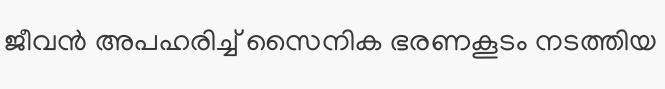ജീവന്‍ അപഹരിച്ച് സൈനിക ഭരണകൂടം നടത്തിയ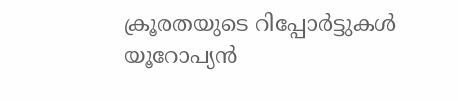ക്രൂരതയുടെ റിപ്പോര്‍ട്ടുകള്‍ യൂറോപ്യന്‍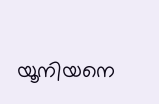യൂനിയനെ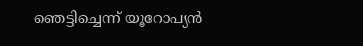ഞെട്ടിച്ചെന്ന് യൂറോപ്യന്‍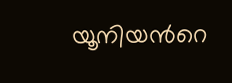യൂനിയന്‍റെ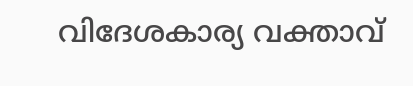വിദേശകാര്യ വക്താവ്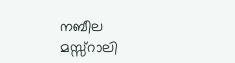നബീല മസ്സ്റാലി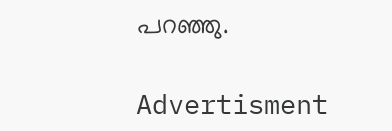പറഞ്ഞു.

Advertisment